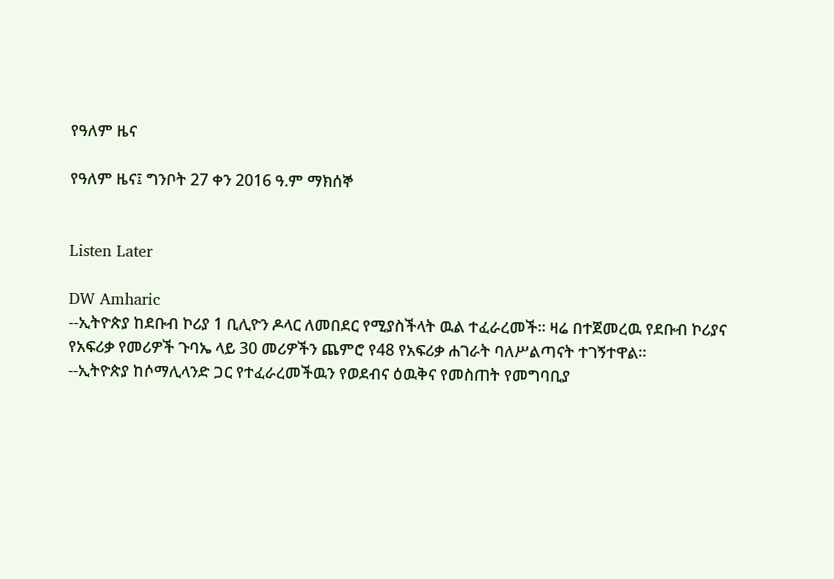የዓለም ዜና

የዓለም ዜና፤ ግንቦት 27 ቀን 2016 ዓ.ም ማክሰኞ


Listen Later

DW Amharic
--ኢትዮጵያ ከደቡብ ኮሪያ 1 ቢሊዮን ዶላር ለመበደር የሚያስችላት ዉል ተፈራረመች። ዛሬ በተጀመረዉ የደቡብ ኮሪያና የአፍሪቃ የመሪዎች ጉባኤ ላይ 30 መሪዎችን ጨምሮ የ48 የአፍሪቃ ሐገራት ባለሥልጣናት ተገኝተዋል።
--ኢትዮጵያ ከሶማሊላንድ ጋር የተፈራረመችዉን የወደብና ዕዉቅና የመስጠት የመግባቢያ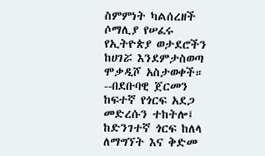ስምምነት ካልሰረዘች ሶማሊያ የሠፈሩ የኢትዮጵያ ወታደሮችን ከሀገሯ እንደምታስወጣ ሞቃዲሾ አስታወቀች።
--በደቡባዊ ጀርመን ከፍተኛ የጎርፍ አደጋ መድረሱን ተከትሎ፤ ከድንገተኛ ጎርፍ ከለላ ለማግኘት እና ቅድመ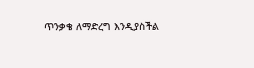ጥንቃቄ ለማድረግ እንዲያስችል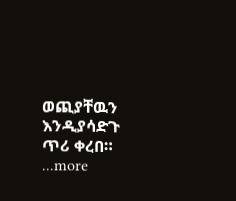ወጪያቸዉን እንዲያሳድጉ ጥሪ ቀረበ።
...more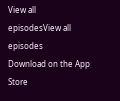View all episodesView all episodes
Download on the App Store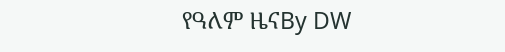የዓለም ዜናBy DW